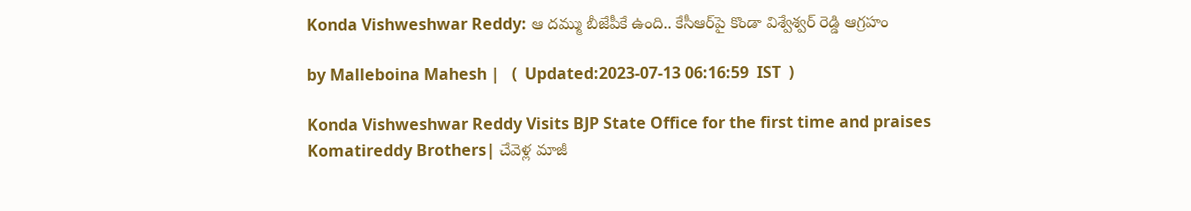Konda Vishweshwar Reddy: ఆ దమ్ము బీజేపీకే ఉంది.. కేసీఆర్‌పై కొండా విశ్వేశ్వర్ రెడ్డి ఆగ్రహం

by Malleboina Mahesh |   (  Updated:2023-07-13 06:16:59  IST  )

Konda Vishweshwar Reddy Visits BJP State Office for the first time and praises Komatireddy Brothers| చేవెళ్ల మాజీ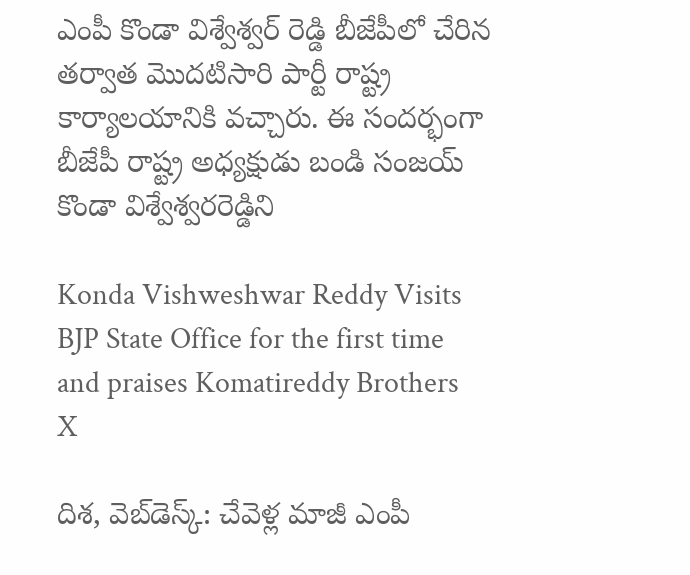ఎంపీ కొండా విశ్వేశ్వర్ రెడ్డి బీజేపీలో చేరిన తర్వాత మొదటిసారి పార్టీ రాష్ట్ర కార్యాలయానికి వచ్చారు. ఈ సందర్భంగా బీజేపీ రాష్ట్ర అధ్యక్షుడు బండి సంజయ్ కొండా విశ్వేశ్వరరెడ్డిని

Konda Vishweshwar Reddy Visits BJP State Office for the first time and praises Komatireddy Brothers
X

దిశ, వెబ్‌డెస్క్: చేవెళ్ల మాజీ ఎంపీ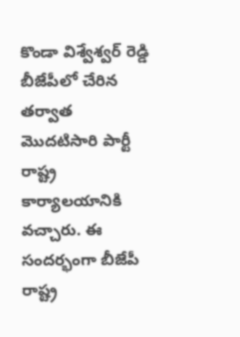కొండా విశ్వేశ్వర్ రెడ్డి బీజేపీలో చేరిన తర్వాత మొదటిసారి పార్టీ రాష్ట్ర కార్యాలయానికి వచ్చారు. ఈ సందర్భంగా బీజేపీ రాష్ట్ర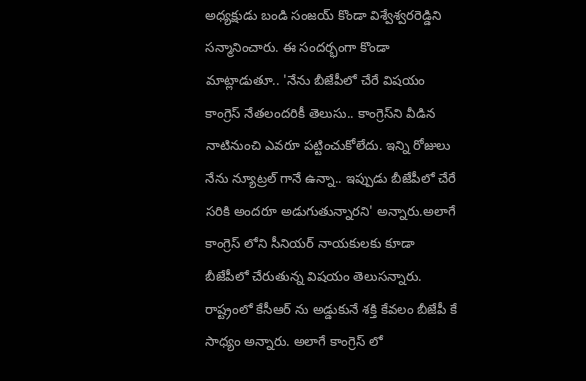అధ్యక్షుడు బండి సంజయ్ కొండా విశ్వేశ్వరరెడ్డిని సన్మానించారు. ఈ సందర్భంగా కొండా మాట్లాడుతూ.. 'నేను బీజేపీలో చేరే విషయం కాంగ్రెస్ నేతలందరికీ తెలుసు.. కాంగ్రెస్‌ని వీడిన నాటినుంచి ఎవరూ పట్టించుకోలేదు. ఇన్ని రోజులు నేను న్యూట్రల్ గానే ఉన్నా.. ఇప్పుడు బీజేపీలో చేరే సరికి అందరూ అడుగుతున్నారని' అన్నారు.అలాగే కాంగ్రెస్ లోని సీనియర్ నాయకులకు కూడా బీజేపీలో చేరుతున్న విషయం తెలుసన్నారు. రాష్ట్రంలో కేసీఆర్ ను అడ్డుకునే శక్తి కేవలం బీజేపీ కే సాధ్యం అన్నారు. అలాగే కాంగ్రెస్ లో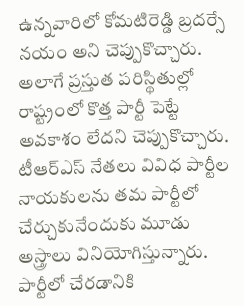ఉన్నవారిలో కోమటిరెడ్డి బ్రదర్సే నయం అని చెప్పుకొచ్చారు. అలాగే ప్రస్తుత పరిస్థితుల్లో రాష్ట్రంలో కొత్త పార్టీ పెట్టే అవకాశం లేదని చెప్పుకొచ్చారు. టీఆర్ఎస్ నేతలు వివిధ పార్టీల నాయకులను తమ పార్టీలో చేర్చుకునేందుకు మూడు అస్త్రాలు వినియోగిస్తున్నారు. పార్టీలో చేరడానికి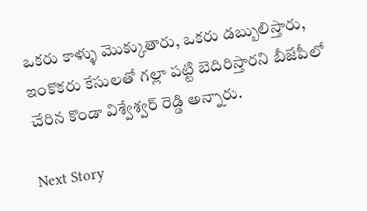ఒకరు కాళ్ళు మొక్కుతారు, ఒకరు డబ్బులిస్తారు, ఇంకొకరు కేసులతో గల్లా పట్టి బెదిరిస్తారని బీజేపీలో చేరిన కొండా విశ్వేశ్వర్ రెడ్డి అన్నారు.

Next Story